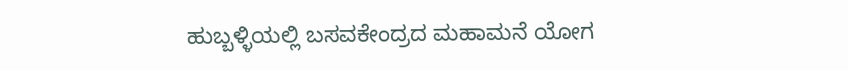ಹುಬ್ಬಳ್ಳಿಯಲ್ಲಿ ಬಸವಕೇಂದ್ರದ ಮಹಾಮನೆ ಯೋಗ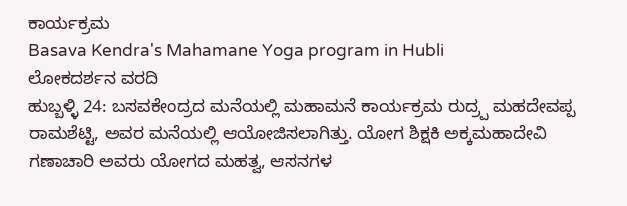ಕಾರ್ಯಕ್ರಮ
Basava Kendra's Mahamane Yoga program in Hubli
ಲೋಕದರ್ಶನ ವರದಿ
ಹುಬ್ಬಳ್ಳಿ 24: ಬಸವಕೇಂದ್ರದ ಮನೆಯಲ್ಲಿ ಮಹಾಮನೆ ಕಾರ್ಯಕ್ರಮ ರುದ್ರ್ಪ ಮಹದೇವಪ್ಪ ರಾಮಶೆಟ್ಟಿ, ಅವರ ಮನೆಯಲ್ಲಿ ಆಯೋಜಿಸಲಾಗಿತ್ತು. ಯೋಗ ಶಿಕ್ಷಕಿ ಅಕ್ಕಮಹಾದೇವಿ ಗಣಾಚಾರಿ ಅವರು ಯೋಗದ ಮಹತ್ವ, ಆಸನಗಳ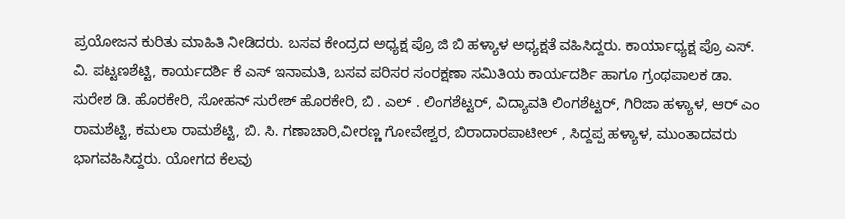ಪ್ರಯೋಜನ ಕುರಿತು ಮಾಹಿತಿ ನೀಡಿದರು. ಬಸವ ಕೇಂದ್ರದ ಅಧ್ಯಕ್ಷ ಪ್ರೊ ಜಿ ಬಿ ಹಳ್ಯಾಳ ಅಧ್ಯಕ್ಷತೆ ವಹಿಸಿದ್ದರು. ಕಾರ್ಯಾಧ್ಯಕ್ಷ ಪ್ರೊ ಎಸ್. ವಿ. ಪಟ್ಟಣಶೆಟ್ಟಿ, ಕಾರ್ಯದರ್ಶಿ ಕೆ ಎಸ್ ಇನಾಮತಿ, ಬಸವ ಪರಿಸರ ಸಂರಕ್ಷಣಾ ಸಮಿತಿಯ ಕಾರ್ಯದರ್ಶಿ ಹಾಗೂ ಗ್ರಂಥಪಾಲಕ ಡಾ. ಸುರೇಶ ಡಿ. ಹೊರಕೇರಿ, ಸೋಹನ್ ಸುರೇಶ್ ಹೊರಕೇರಿ, ಬಿ . ಎಲ್ . ಲಿಂಗಶೆಟ್ಟರ್, ವಿದ್ಯಾವತಿ ಲಿಂಗಶೆಟ್ಟರ್, ಗಿರಿಜಾ ಹಳ್ಯಾಳ, ಆರ್ ಎಂ ರಾಮಶೆಟ್ಟಿ, ಕಮಲಾ ರಾಮಶೆಟ್ಟಿ, ಬಿ. ಸಿ. ಗಣಾಚಾರಿ,ವೀರಣ್ಣ ಗೋವೇಶ್ವರ, ಬಿರಾದಾರಪಾಟೀಲ್ , ಸಿದ್ದಪ್ಪ ಹಳ್ಯಾಳ, ಮುಂತಾದವರು ಭಾಗವಹಿಸಿದ್ದರು. ಯೋಗದ ಕೆಲವು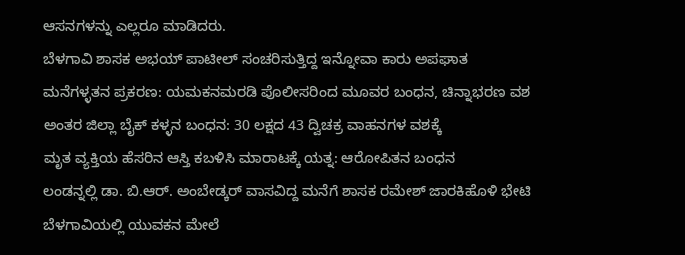ಆಸನಗಳನ್ನು ಎಲ್ಲರೂ ಮಾಡಿದರು.
ಬೆಳಗಾವಿ ಶಾಸಕ ಅಭಯ್ ಪಾಟೀಲ್ ಸಂಚರಿಸುತ್ತಿದ್ದ ಇನ್ನೋವಾ ಕಾರು ಅಪಘಾತ
ಮನೆಗಳ್ಳತನ ಪ್ರಕರಣ: ಯಮಕನಮರಡಿ ಪೊಲೀಸರಿಂದ ಮೂವರ ಬಂಧನ, ಚಿನ್ನಾಭರಣ ವಶ
ಅಂತರ ಜಿಲ್ಲಾ ಬೈಕ್ ಕಳ್ಳನ ಬಂಧನ: 30 ಲಕ್ಷದ 43 ದ್ವಿಚಕ್ರ ವಾಹನಗಳ ವಶಕ್ಕೆ
ಮೃತ ವ್ಯಕ್ತಿಯ ಹೆಸರಿನ ಆಸ್ತಿ ಕಬಳಿಸಿ ಮಾರಾಟಕ್ಕೆ ಯತ್ನ: ಆರೋಪಿತನ ಬಂಧನ
ಲಂಡನ್ನಲ್ಲಿ ಡಾ. ಬಿ.ಆರ್. ಅಂಬೇಡ್ಕರ್ ವಾಸವಿದ್ದ ಮನೆಗೆ ಶಾಸಕ ರಮೇಶ್ ಜಾರಕಿಹೊಳಿ ಭೇಟಿ
ಬೆಳಗಾವಿಯಲ್ಲಿ ಯುವಕನ ಮೇಲೆ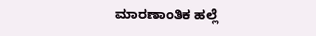ಮಾರಣಾಂತಿಕ ಹಲ್ಲೆ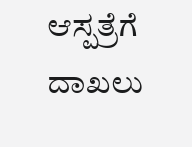ಆಸ್ಪತ್ರೆಗೆ ದಾಖಲು